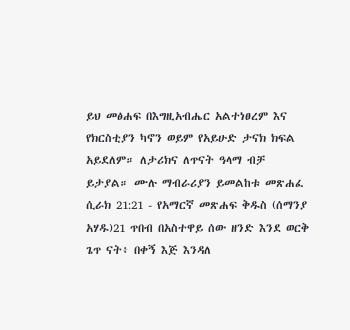ይህ መፅሐፍ በእግዚአብሔር አልተነፀረም እና የክርስቲያን ካኖን ወይም የአይሁድ ታናክ ክፍል አይደለም። ለታሪክና ለጥናት ዓላማ ብቻ ይታያል። ሙሉ ማብራሪያን ይመልከቱ መጽሐፈ ሲራክ 21:21 - የአማርኛ መጽሐፍ ቅዱስ (ሰማንያ አሃዱ)21 ጥበብ በአስተዋይ ሰው ዘንድ እንደ ወርቅ ጌጥ ናት፥ በቀኝ እጅ እንዳለ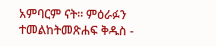አምባርም ናት። ምዕራፉን ተመልከትመጽሐፍ ቅዱስ -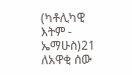(ካቶሊካዊ እትም - ኤማሁስ)21 ለአዋቂ ሰው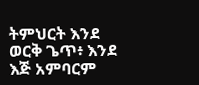ትምህርት እንደ ወርቅ ጌጥ፥ እንደ እጅ አምባርም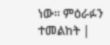ነው። ምዕራፉን ተመልከት |